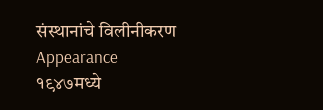संस्थानांचे विलीनीकरण
Appearance
१९४७मध्ये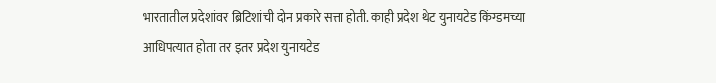भारतातील प्रदेशांवर ब्रिटिशांची दोन प्रकारे सत्ता होती. काही प्रदेश थेट युनायटेड किंग्डमच्या आधिपत्यात होता तर इतर प्रदेश युनायटेड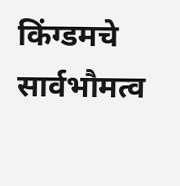किंग्डमचे सार्वभौमत्व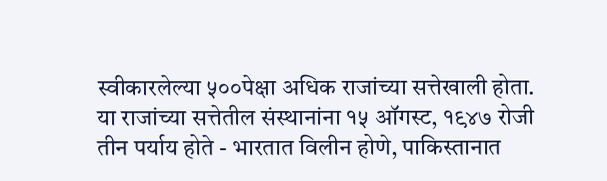स्वीकारलेल्या ५००पेक्षा अधिक राजांच्या सत्तेखाली होता. या राजांच्या सत्तेतील संस्थानांना १५ ऑगस्ट, १९४७ रोजी तीन पर्याय होते - भारतात विलीन होणे, पाकिस्तानात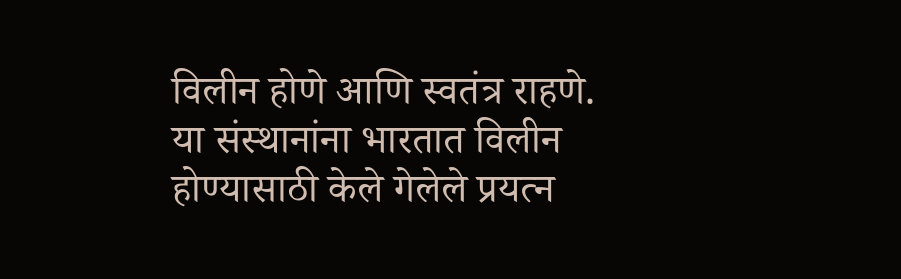विलीन होणे आणि स्वतंत्र राहणे. या संस्थानांना भारतात विलीन होण्यासाठी केले गेलेले प्रयत्न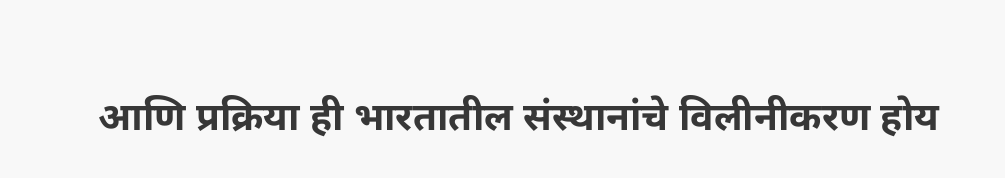आणि प्रक्रिया ही भारतातील संस्थानांचे विलीनीकरण होय